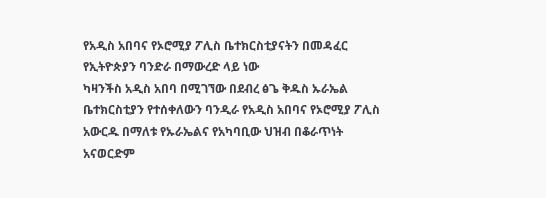የአዲስ አበባና የኦሮሚያ ፖሊስ ቤተክርስቲያናትን በመዳፈር የኢትዮጵያን ባንድራ በማውረድ ላይ ነው
ካዛንችስ አዲስ አበባ በሚገኘው በደብረ ፅጌ ቅዱስ ኡራኤል ቤተክርስቲያን የተሰቀለውን ባንዲራ የአዲስ አበባና የኦሮሚያ ፖሊስ አውርዱ በማለቱ የኡራኤልና የአካባቢው ህዝብ በቆራጥነት አናወርድም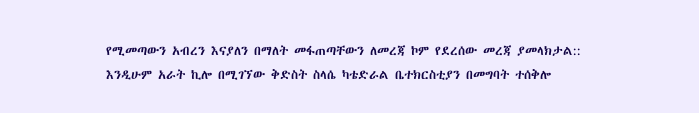የሚመጣውን አብረን እናያለን በማለት መፋጠጣቸውን ለመረጃ ኮም የደረሰው መረጃ ያመላክታል::
እንዲሁም አራት ኪሎ በሚገኘው ቅድስት ስላሴ ካቴድራል ቤተክርስቲያን በመግባት ተሰቅሎ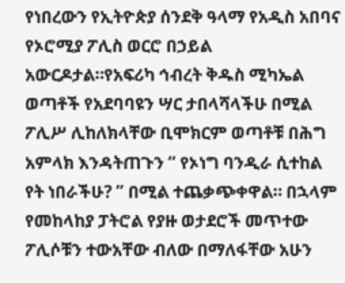የነበረውን የኢትዮጵያ ሰንደቅ ዓላማ የአዲስ አበባና የኦሮሚያ ፖሊስ ወርሮ በኃይል አውርዶታል።የአፍሪካ ኅብረት ቅዱስ ሚካኤል ወጣቶች የአደባባዩን ሣር ታበላሻላችሁ በሚል ፖሊሥ ሊከለክላቸው ቢሞክርም ወጣቶቹ በሕግ አምላክ እንዳትጠጉን “ የኦነግ ባንዲራ ሲተከል የት ነበራችሁ? ” በሚል ተጨቃጭቀዋል። በኋላም የመከላከያ ፓትሮል የያዙ ወታደሮች መጥተው ፖሊሶቹን ተውአቸው ብለው በማለፋቸው አሁን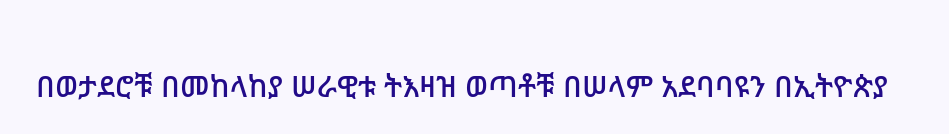በወታደሮቹ በመከላከያ ሠራዊቱ ትእዛዝ ወጣቶቹ በሠላም አደባባዩን በኢትዮጵያ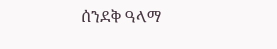ሰንደቅ ዓላማ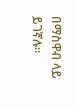በማስዋብ ላይ ይገኛሉ።